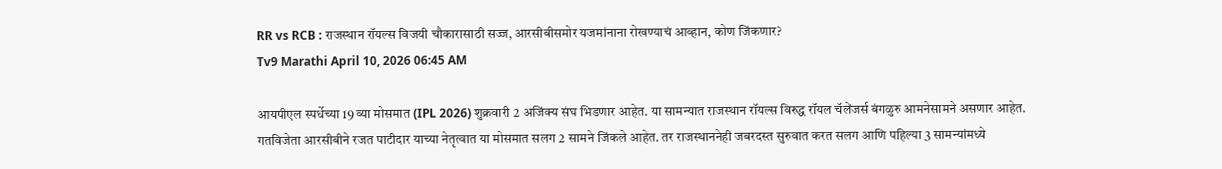RR vs RCB : राजस्थान रॉयल्स विजयी चौकारासाठी सज्ज, आरसीबीसमोर यजमांनाना रोखण्याचं आव्हान, कोण जिंकणार?
Tv9 Marathi April 10, 2026 06:45 AM

आयपीएल स्पर्धेच्या 19 व्या मोसमात (IPL 2026) शुक्रवारी 2 अजिंक्य संघ भिडणार आहेत. या सामन्यात राजस्थान रॉयल्स विरुद्ध रॉयल चॅलेंजर्स बंगळुरु आमनेसामने असणार आहेत. गतविजेता आरसीबीने रजत पाटीदार याच्या नेतृत्वात या मोसमात सलग 2 सामने जिंकले आहेत. तर राजस्थाननेही जबरदस्त सुरुवात करत सलग आणि पहिल्या 3 सामन्यांमध्ये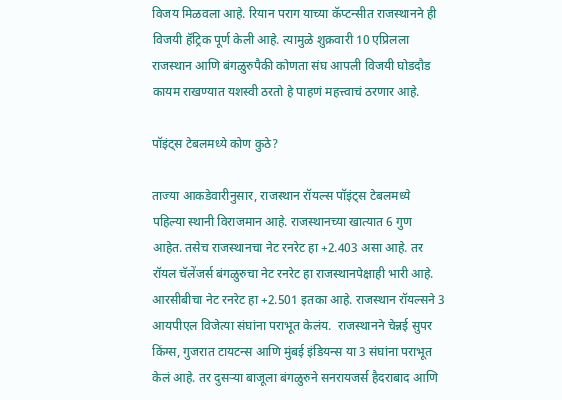विजय मिळवला आहे. रियान पराग याच्या कॅप्टन्सीत राजस्थानने ही विजयी हॅट्रिक पूर्ण केली आहे. त्यामुळे शुक्रवारी 10 एप्रिलला राजस्थान आणि बंगळुरुपैकी कोणता संघ आपली विजयी घोडदौड कायम राखण्यात यशस्वी ठरतो हे पाहणं महत्त्वाचं ठरणार आहे.

पॉइंट्स टेबलमध्ये कोण कुठे?

ताज्या आकडेवारीनुसार, राजस्थान रॉयल्स पॉइंट्स टेबलमध्ये पहिल्या स्थानी विराजमान आहे. राजस्थानच्या खात्यात 6 गुण आहेत. तसेच राजस्थानचा नेट रनरेट हा +2.403 असा आहे. तर रॉयल चॅलेंजर्स बंगळुरुचा नेट रनरेट हा राजस्थानपेक्षाही भारी आहे. आरसीबीचा नेट रनरेट हा +2.501 इतका आहे. राजस्थान रॉयल्सने 3 आयपीएल विजेत्या संघांना पराभूत केलंय.  राजस्थानने चेन्नई सुपर किंग्स, गुजरात टायटन्स आणि मुंबई इंडियन्स या 3 संघांना पराभूत केलं आहे. तर दुसऱ्या बाजूला बंगळुरुने सनरायजर्स हैदराबाद आणि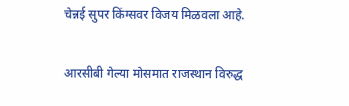चेन्नई सुपर किंग्सवर विजय मिळवला आहे.

आरसीबी गेल्या मोसमात राजस्थान विरुद्ध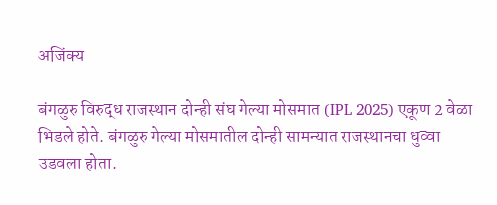अजिंक्य

बंगळुरु विरुद्ध राजस्थान दोन्ही संघ गेल्या मोसमात (IPL 2025) एकूण 2 वेळा भिडले होते. बंगळुरु गेल्या मोसमातील दोन्ही सामन्यात राजस्थानचा धुव्वा उडवला होता.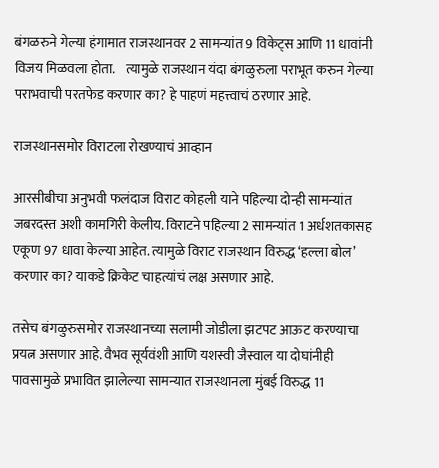बंगळरुने गेल्या हंगामात राजस्थानवर 2 सामन्यांत 9 विकेट्स आणि 11 धावांनी विजय मिळवला होता.    त्यामुळे राजस्थान यंदा बंगळुरुला पराभूत करुन गेल्या पराभवाची परतफेड करणार का? हे पाहणं महत्त्वाचं ठरणार आहे.

राजस्थानसमोर विराटला रोखण्याचं आव्हान

आरसीबीचा अनुभवी फलंदाज विराट कोहली याने पहिल्या दोन्ही सामन्यांत जबरदस्त अशी कामगिरी केलीय. विराटने पहिल्या 2 सामन्यांत 1 अर्धशतकासह एकूण 97 धावा केल्या आहेत. त्यामुळे विराट राजस्थान विरुद्ध ‘हल्ला बोल’ करणार का? याकडे क्रिकेट चाहत्यांचं लक्ष असणार आहे.

तसेच बंगळुरुसमोर राजस्थानच्या सलामी जोडीला झटपट आऊट करण्याचा प्रयत्न असणार आहे. वैभव सूर्यवंशी आणि यशस्वी जैस्वाल या दोघांनीही पावसामुळे प्रभावित झालेल्या सामन्यात राजस्थानला मुंबई विरुद्ध 11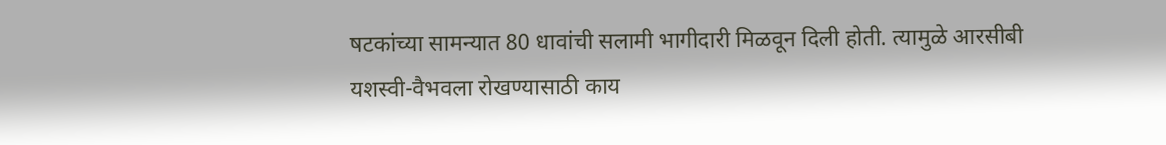षटकांच्या सामन्यात 80 धावांची सलामी भागीदारी मिळवून दिली होती. त्यामुळे आरसीबी यशस्वी-वैभवला रोखण्यासाठी काय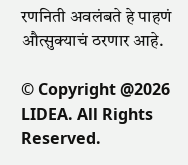रणनिती अवलंबते हे पाहणं औत्सुक्याचं ठरणार आहे.

© Copyright @2026 LIDEA. All Rights Reserved.